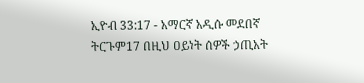ኢዮብ 33:17 - አማርኛ አዲሱ መደበኛ ትርጉም17 በዚህ ዐይነት ሰዎች ኃጢአት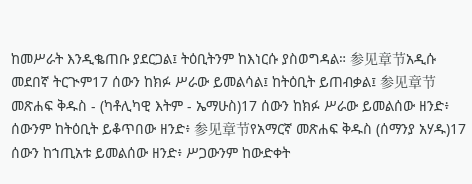ከመሥራት እንዲቈጠቡ ያደርጋል፤ ትዕቢትንም ከእነርሱ ያስወግዳል። 参见章节አዲሱ መደበኛ ትርጒም17 ሰውን ከክፉ ሥራው ይመልሳል፤ ከትዕቢት ይጠብቃል፤ 参见章节መጽሐፍ ቅዱስ - (ካቶሊካዊ እትም - ኤማሁስ)17 ሰውን ከክፉ ሥራው ይመልሰው ዘንድ፥ ሰውንም ከትዕቢት ይቆጥበው ዘንድ፥ 参见章节የአማርኛ መጽሐፍ ቅዱስ (ሰማንያ አሃዱ)17 ሰውን ከኀጢአቱ ይመልሰው ዘንድ፥ ሥጋውንም ከውድቀት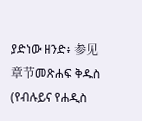ያድነው ዘንድ፥ 参见章节መጽሐፍ ቅዱስ (የብሉይና የሐዲስ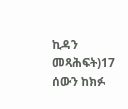ኪዳን መጻሕፍት)17 ሰውን ከክፉ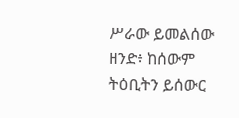ሥራው ይመልሰው ዘንድ፥ ከሰውም ትዕቢትን ይሰውር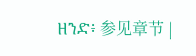ዘንድ፥ 参见章节 |